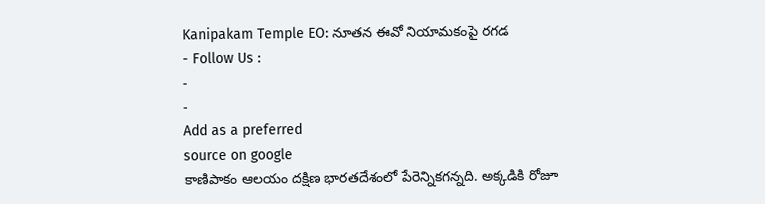Kanipakam Temple EO: నూతన ఈవో నియామకంపై రగడ
- Follow Us :
-
-
Add as a preferred
source on google
కాణిపాకం ఆలయం దక్షిణ భారతదేశంలో పేరెన్నికగన్నది. అక్కడికి రోజూ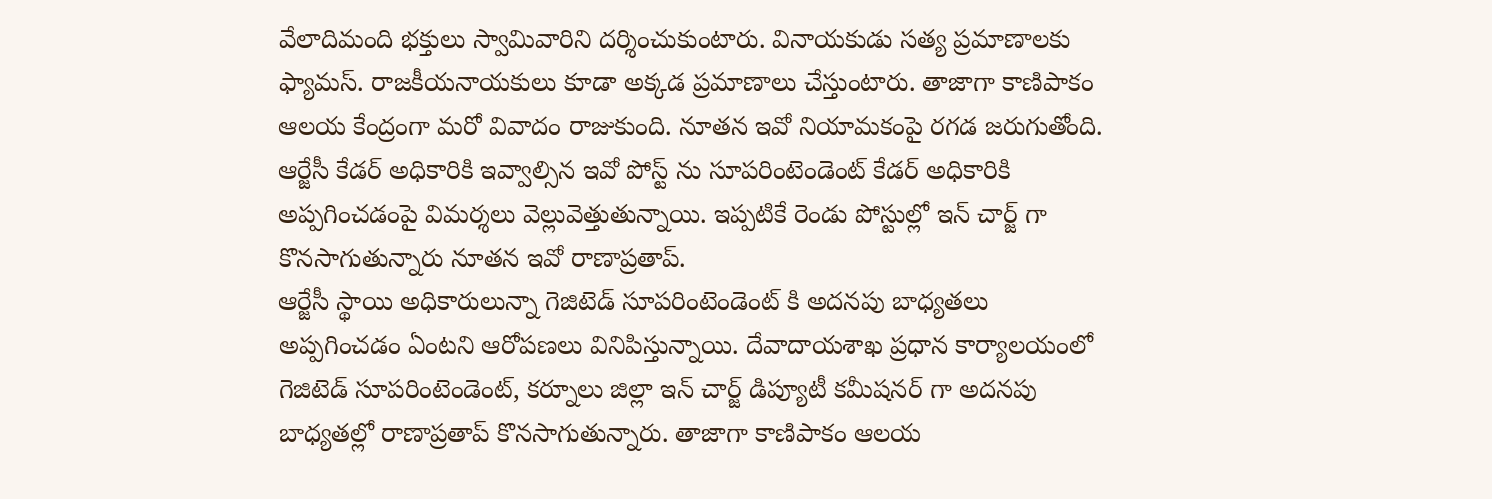వేలాదిమంది భక్తులు స్వామివారిని దర్శించుకుంటారు. వినాయకుడు సత్య ప్రమాణాలకు ఫ్యామస్. రాజకీయనాయకులు కూడా అక్కడ ప్రమాణాలు చేస్తుంటారు. తాజాగా కాణిపాకం ఆలయ కేంద్రంగా మరో వివాదం రాజుకుంది. నూతన ఇవో నియామకంపై రగడ జరుగుతోంది. ఆర్జేసీ కేడర్ అధికారికి ఇవ్వాల్సిన ఇవో పోస్ట్ ను సూపరింటెండెంట్ కేడర్ అధికారికి అప్పగించడంపై విమర్శలు వెల్లువెత్తుతున్నాయి. ఇప్పటికే రెండు పోస్టుల్లో ఇన్ చార్జ్ గా కొనసాగుతున్నారు నూతన ఇవో రాణాప్రతాప్.
ఆర్జేసీ స్థాయి అధికారులున్నా గెజిటెడ్ సూపరింటెండెంట్ కి అదనపు బాధ్యతలు అప్పగించడం ఏంటని ఆరోపణలు వినిపిస్తున్నాయి. దేవాదాయశాఖ ప్రధాన కార్యాలయంలో గెజిటెడ్ సూపరింటెండెంట్, కర్నూలు జిల్లా ఇన్ చార్జ్ డిప్యూటీ కమీషనర్ గా అదనపు బాధ్యతల్లో రాణాప్రతాప్ కొనసాగుతున్నారు. తాజాగా కాణిపాకం ఆలయ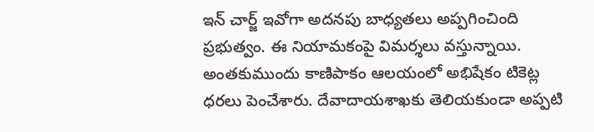ఇన్ చార్జ్ ఇవోగా అదనపు బాధ్యతలు అప్పగించింది ప్రభుత్వం. ఈ నియామకంపై విమర్శలు వస్తున్నాయి. అంతకుముందు కాణిపాకం ఆలయంలో అభిషేకం టికెట్ల ధరలు పెంచేశారు. దేవాదాయశాఖకు తెలియకుండా అప్పటి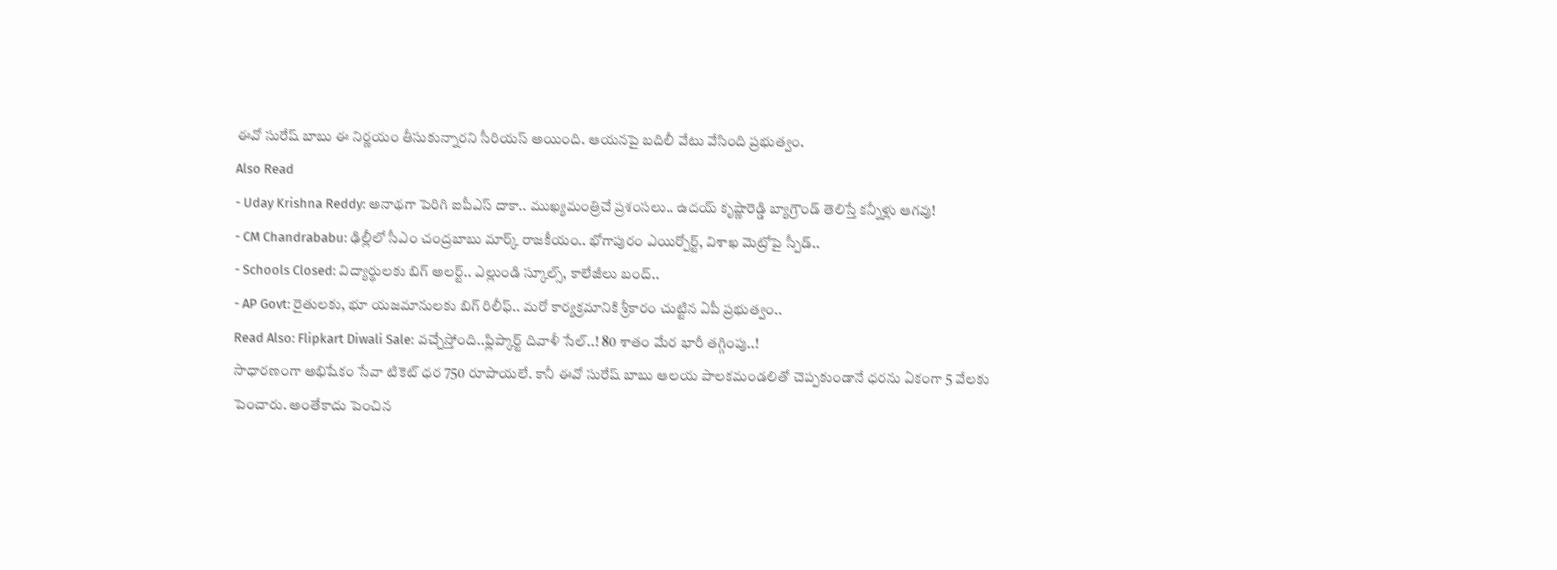ఈవో సురేష్ బాబు ఈ నిర్ణయం తీసుకున్నారని సీరియస్ అయింది. ఆయనపై బదిలీ వేటు వేసింది ప్రభుత్వం.
Also Read
- Uday Krishna Reddy: అనాథగా పెరిగి ఐపీఎస్ దాకా.. ముఖ్యమంత్రిచే ప్రశంసలు.. ఉదయ్ కృష్ణారెడ్డి బ్యాగ్రౌండ్ తెలిస్తే కన్నీళ్లు ఆగవు!
- CM Chandrababu: ఢిల్లీలో సీఎం చంద్రబాబు మార్క్ రాజకీయం.. భోగాపురం ఎయిర్పోర్ట్, విశాఖ మెట్రోపై స్పీడ్..
- Schools Closed: విద్యార్థులకు బిగ్ అలర్ట్.. ఎల్లుండి స్కూల్స్, కాలేజీలు బంద్..
- AP Govt: రైతులకు, భూ యజమానులకు బిగ్ రిలీఫ్.. మరో కార్యక్రమానికి శ్రీకారం చుట్టిన ఏపీ ప్రభుత్వం..
Read Also: Flipkart Diwali Sale: వచ్చేస్తోంది..ఫ్లిప్కార్ట్ దివాళీ సేల్..! 80 శాతం మేర భారీ తగ్గింపు..!
సాధారణంగా అభిషేకం సేవా టికెట్ ధర 750 రూపాయలే. కానీ ఈవో సురేష్ బాబు ఆలయ పాలకమండలితో చెప్పకుండానే ధరను ఏకంగా 5 వేలకు పెంచారు. అంతేకాదు పెంచిన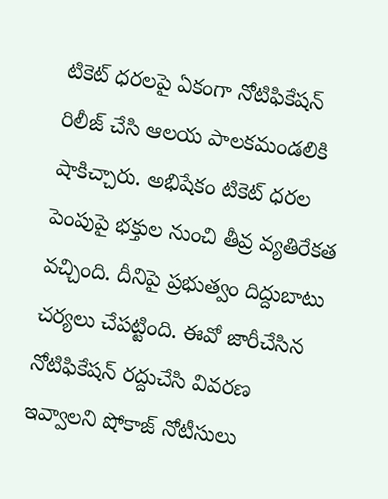టికెట్ ధరలపై ఏకంగా నోటిఫికేషన్ రిలీజ్ చేసి ఆలయ పాలకమండలికి షాకిచ్చారు. అభిషేకం టికెట్ ధరల పెంపుపై భక్తుల నుంచి తీవ్ర వ్యతిరేకత వచ్చింది. దీనిపై ప్రభుత్వం దిద్దుబాటు చర్యలు చేపట్టింది. ఈవో జారీచేసిన నోటిఫికేషన్ రద్దుచేసి వివరణ ఇవ్వాలని షోకాజ్ నోటీసులు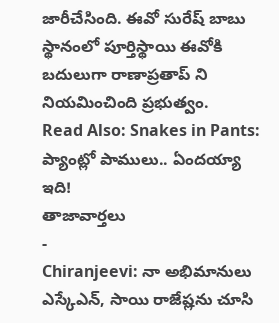జారీచేసింది. ఈవో సురేష్ బాబు స్థానంలో పూర్తిస్థాయి ఈవోకి బదులుగా రాణాప్రతాప్ ని నియమించింది ప్రభుత్వం.
Read Also: Snakes in Pants: ప్యాంట్లో పాములు.. ఏందయ్యా ఇది!
తాజావార్తలు
-
Chiranjeevi: నా అభిమానులు ఎస్కేఎన్, సాయి రాజేష్లను చూసి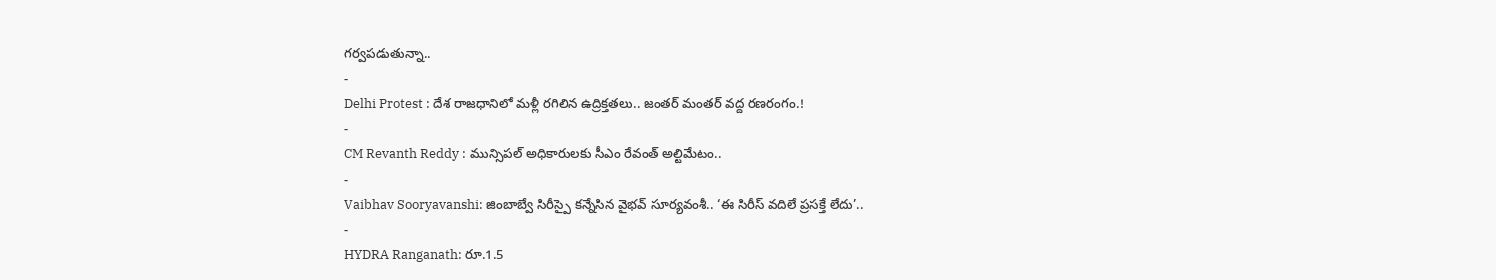గర్వపడుతున్నా..
-
Delhi Protest : దేశ రాజధానిలో మళ్లీ రగిలిన ఉద్రిక్తతలు.. జంతర్ మంతర్ వద్ద రణరంగం.!
-
CM Revanth Reddy : మున్సిపల్ అధికారులకు సీఎం రేవంత్ అల్టిమేటం..
-
Vaibhav Sooryavanshi: జింబాబ్వే సిరీస్పై కన్నేసిన వైభవ్ సూర్యవంశీ.. ‘ఈ సిరీస్ వదిలే ప్రసక్తే లేదు’..
-
HYDRA Ranganath: రూ.1.5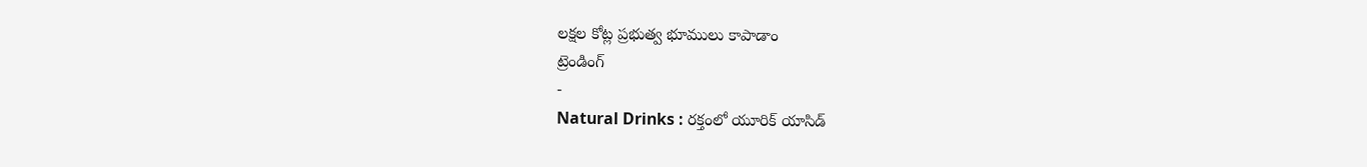లక్షల కోట్ల ప్రభుత్వ భూములు కాపాడాం
ట్రెండింగ్
-
Natural Drinks : రక్తంలో యూరిక్ యాసిడ్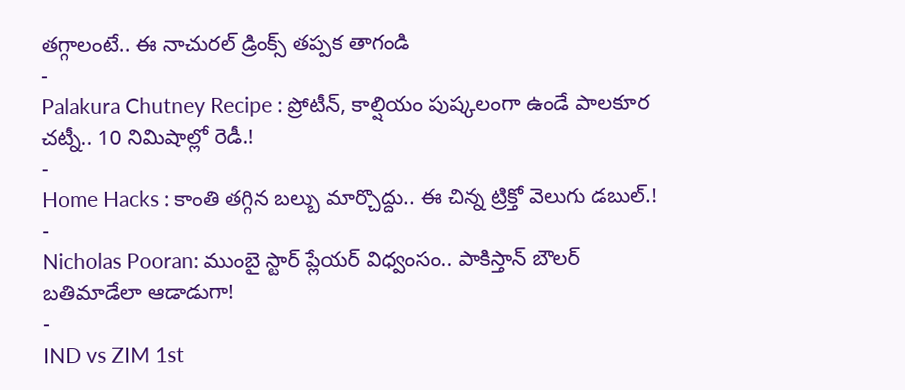తగ్గాలంటే.. ఈ నాచురల్ డ్రింక్స్ తప్పక తాగండి
-
Palakura Chutney Recipe : ప్రోటీన్, కాల్షియం పుష్కలంగా ఉండే పాలకూర చట్నీ.. 10 నిమిషాల్లో రెడీ.!
-
Home Hacks : కాంతి తగ్గిన బల్బు మార్చొద్దు.. ఈ చిన్న ట్రిక్తో వెలుగు డబుల్.!
-
Nicholas Pooran: ముంబై స్టార్ ప్లేయర్ విధ్వంసం.. పాకిస్తాన్ బౌలర్ బతిమాడేలా ఆడాడుగా!
-
IND vs ZIM 1st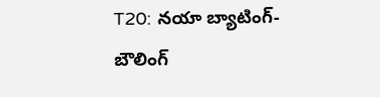T20: నయా బ్యాటింగ్-బౌలింగ్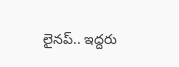లైనప్.. ఇద్దరు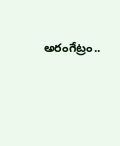అరంగేట్రం..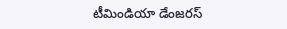టీమిండియా డేంజరస్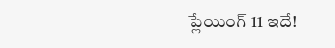ప్లేయింగ్ 11 ఇదే!